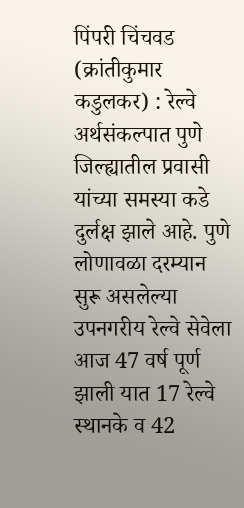पिंपरी चिंचवड (क्रांतीकुमार कडुलकर) : रेल्वे अर्थसंकल्पात पुणे जिल्ह्यातील प्रवासी यांच्या समस्या कडे दुर्लक्ष झाले आहे. पुणे लोणावळा दरम्यान सुरू असलेल्या उपनगरीय रेल्वे सेवेला आज 47 वर्ष पूर्ण झाली यात 17 रेल्वे स्थानके व 42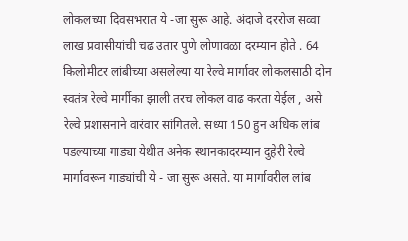लोकलच्या दिवसभरात ये -जा सुरू आहे. अंदाजे दररोज सव्वा लाख प्रवासीयांची चढ उतार पुणे लोणावळा दरम्यान होते . 64 किलोमीटर लांबीच्या असलेल्या या रेल्वे मार्गावर लोकलसाठी दोन स्वतंत्र रेल्वे मार्गीका झाली तरच लोकल वाढ करता येईल , असे रेल्वे प्रशासनाने वारंवार सांगितले. सध्या 150 हुन अधिक लांब पडल्याच्या गाड्या येथीत अनेक स्थानकादरम्यान दुहेरी रेल्वे मार्गावरून गाड्यांची ये - जा सुरू असते. या मार्गावरील लांब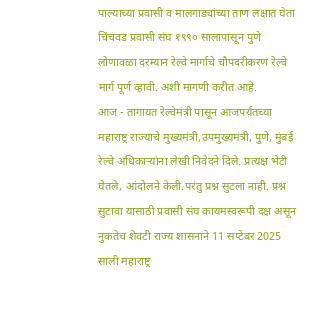पाल्याच्या प्रवासी व मालगाड्यांच्या ताण लक्षात घेता चिंचवड प्रवासी संघ १९९० सालापासून पुणे लोणावळा दरम्यान रेल्वे मार्गाचे चौपदरीकरण रेल्वे मार्ग पूर्ण व्हावी. अशी मागणी करीत आहे.
आज - तागायत रेल्वेमंत्री पासून आजपर्यतच्या महाराष्ट्र राज्याचे मुख्यमंत्री,उपमुख्यमंत्री, पुणे, मुंबई रेल्वे अधिकाऱ्यांना लेखी निवेदने दिले. प्रत्यक्ष भेटी घेतले, आंदोलने केली.परंतु प्रश्न सुटला नाही. प्रश्न सुटावा यासाठी प्रवासी संघ कायमस्वरूपी दक्ष असून नुकतेच शेवटी राज्य शासनाने 11 सप्टेंबर 2025 साली महाराष्ट्र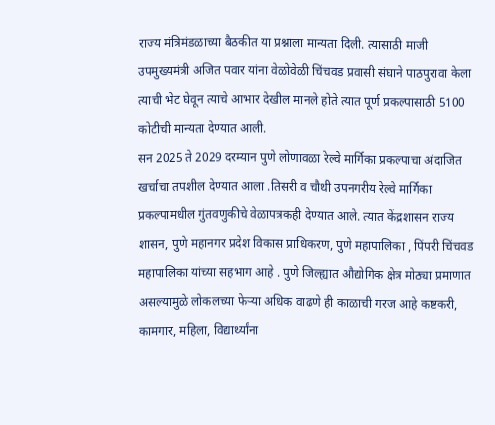राज्य मंत्रिमंडळाच्या बैठकीत या प्रश्नाला मान्यता दिली. त्यासाठी माजी उपमुख्यमंत्री अजित पवार यांना वेळोवेळी चिंचवड प्रवासी संघाने पाठपुरावा केला त्याची भेट घेवून त्याचे आभार देखील मानले होते त्यात पूर्ण प्रकल्पासाठी 5100 कोटीची मान्यता देण्यात आली.
सन 2025 ते 2029 दरम्यान पुणे लोणावळा रेल्वे मार्गिका प्रकल्पाचा अंदाजित खर्चाचा तपशील देण्यात आला .तिसरी व चौथी उपनगरीय रेल्वे मार्गिका प्रकल्पामधील गुंतवणुकीचे वेळापत्रकही देण्यात आले. त्यात केंद्रशासन राज्य शासन, पुणे महानगर प्रदेश विकास प्राधिकरण, पुणे महापालिका , पिंपरी चिंचवड महापालिका यांच्या सहभाग आहे . पुणे जिल्ह्यात औद्योगिक क्षेत्र मोठ्या प्रमाणात असल्यामुळे लोकलच्या फेऱ्या अधिक वाढणे ही काळाची गरज आहे कष्टकरी, कामगार, महिला, विद्यार्थ्यांना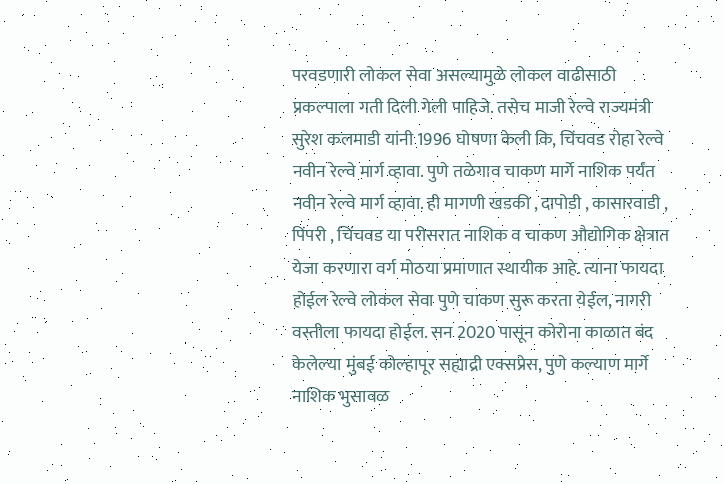परवडणारी लोकल सेवा असल्यामुळे लोकल वाढीसाठी प्रकल्पाला गती दिली गेली पाहिजे. तसेच माजी रेल्वे राज्यमंत्री सुरेश कलमाडी यांनी 1996 घोषणा केली कि, चिंचवड रोहा रेल्वे नवीन रेल्वे मार्ग व्हावा. पुणे तळेगाव चाकण मार्गे नाशिक पर्यंत नवीन रेल्वे मार्ग व्हावा. ही मागणी खडकी , दापोडी , कासारवाडी , पिंपरी , चिंचवड या परीसरात नाशिक व चाकण औद्योगिक क्षेत्रात येजा करणारा वर्ग मोठया प्रमाणात स्थायीक आहे. त्याना फायदा होईल रेल्वे लोकल सेवा पुणे चाकण सुरू करता येईल, नागरी वस्तीला फायदा होईल. सन 2020 पासून कोरोना काळात बंद केलेल्या मुंबई कोल्हापूर सह्याद्री एक्सप्रेस, पुणे कल्याण मार्गे नाशिक भुसावळ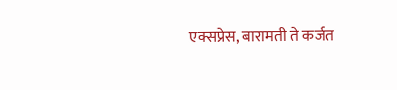एक्सप्रेस, बारामती ते कर्जत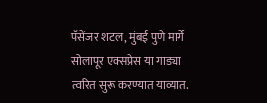पॅसेंजर शटल, मुंबई पुणे मार्गे सोलापूर एक्सप्रेस या गाड्या त्वरित सुरू करण्यात याव्यात.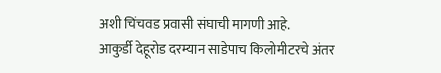अशी चिंचवड प्रवासी संघाची मागणी आहे.
आकुर्डी देहूरोड दरम्यान साडेपाच किलोमीटरचे अंतर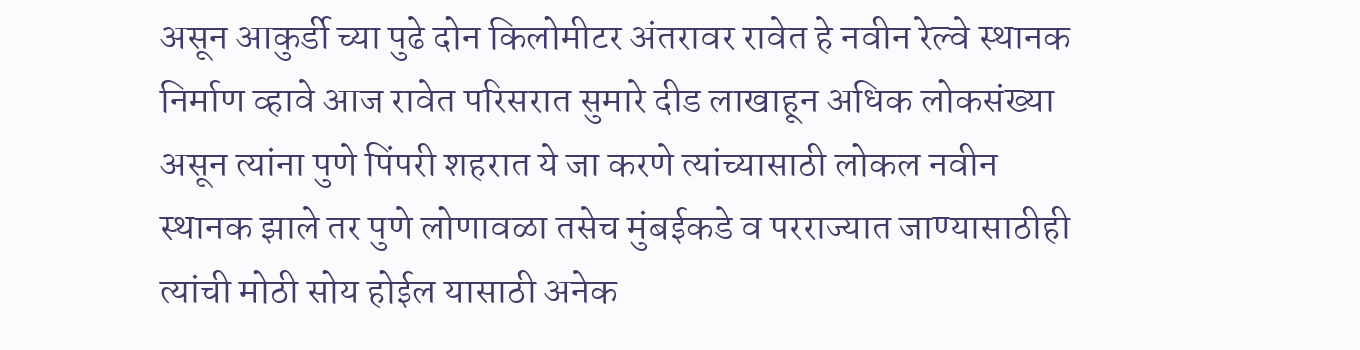असून आकुर्डी च्या पुढे दोन किलोमीटर अंतरावर रावेत हे नवीन रेल्वे स्थानक निर्माण व्हावे आज रावेत परिसरात सुमारे दीड लाखाहून अधिक लोकसंख्या असून त्यांना पुणे पिंपरी शहरात ये जा करणे त्यांच्यासाठी लोकल नवीन स्थानक झाले तर पुणे लोणावळा तसेच मुंबईकडे व परराज्यात जाण्यासाठीही त्यांची मोठी सोय होईल यासाठी अनेक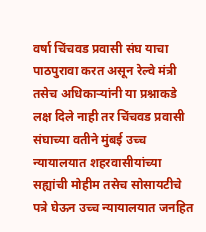वर्षा चिंचवड प्रवासी संघ याचा पाठपुरावा करत असून रेल्वे मंत्री तसेच अधिकाऱ्यांनी या प्रश्नाकडे लक्ष दिले नाही तर चिंचवड प्रवासी संघाच्या वतीने मुंबई उच्च न्यायालयात शहरवासीयांच्या सह्यांची मोहीम तसेच सोसायटीचे पत्रे घेऊन उच्च न्यायालयात जनहित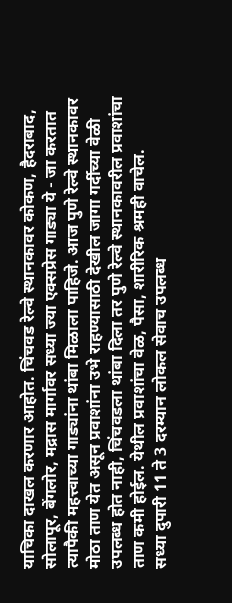याचिका दाखल करणार आहोत. चिंचवड रेल्वे स्थानकावर कोकण, हैदराबाद, सोलापूर, बेंगलोर, मद्रास मार्गावर सध्या ज्या एक्सप्रेस गाड्या ये - जा करतात त्यापैकी महत्त्वाच्या गाड्यांना थांबा मिळाला पाहिजे. आज पुणे रेल्वे स्थानकावर मोठा ताण येत असून प्रवाशांना उभे राहण्यासाठी देखील जागा गर्दीच्या वेळी उपलब्ध होत नाही, चिंचवडला थांबा दिला तर पुणे रेल्वे स्थानकावरील प्रवाशांचा ताण कमी होईल. येथील प्रवाशांचा वेळ, पैसा, शारीरिक श्रमही वाचेल.
सध्या दुपारी 11 ते 3 दरम्यान लोकल सेवाच उपलब्ध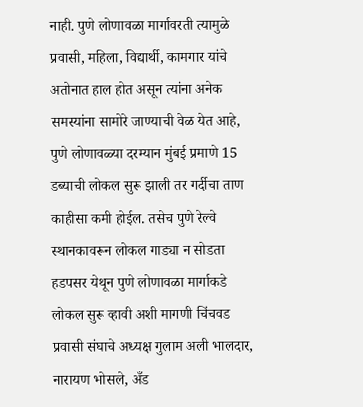नाही. पुणे लोणावळा मार्गावरती त्यामुळे प्रवासी, महिला, विद्यार्थी, कामगार यांचे अतोनात हाल होत असून त्यांना अनेक समस्यांना सामोरे जाण्याची वेळ येत आहे, पुणे लोणावळ्या दरम्यान मुंबई प्रमाणे 15 डब्याची लोकल सुरू झाली तर गर्दीचा ताण काहीसा कमी होईल. तसेच पुणे रेल्वे स्थानकावरून लोकल गाड्या न सोडता हडपसर येथून पुणे लोणावळा मार्गाकडे लोकल सुरू व्हावी अशी मागणी चिंचवड प्रवासी संघाचे अध्यक्ष गुलाम अली भालदार, नारायण भोसले, अँड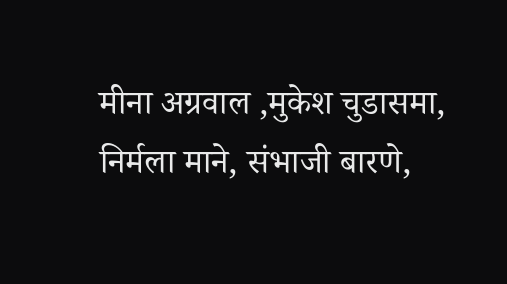मीना अग्रवाल ,मुकेश चुडासमा, निर्मला माने, संभाजी बारणे,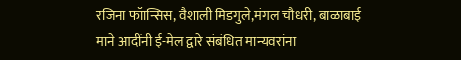रजिना फॉान्सिस, वैशाली मिडगुले,मंगल चौधरी, बाळाबाई माने आदींनी ई-मेल द्वारे संबंधित मान्यवरांना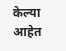केल्या आहेत